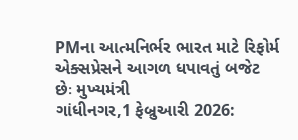PMના આત્મનિર્ભર ભારત માટે રિફોર્મ એક્સપ્રેસને આગળ ધપાવતું બજેટ છેઃ મુખ્યમંત્રી
ગાંધીનગર,1 ફેબ્રુઆરી 2026: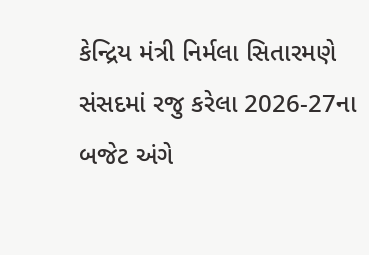કેન્દ્રિય મંત્રી નિર્મલા સિતારમણે સંસદમાં રજુ કરેલા 2026-27ના બજેટ અંગે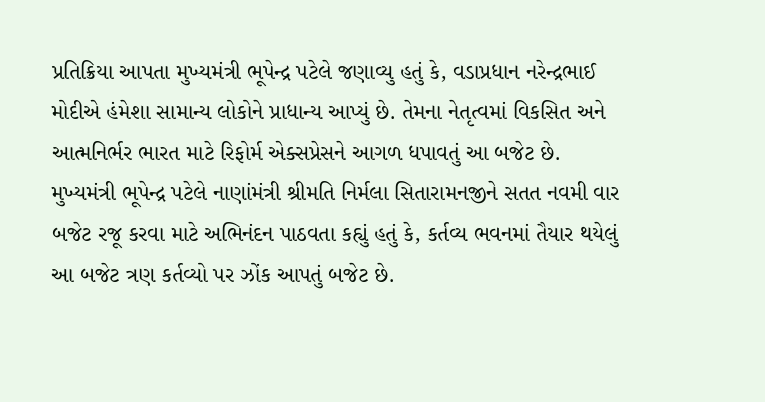પ્રતિક્રિયા આપતા મુખ્યમંત્રી ભૂપેન્દ્ર પટેલે જણાવ્યુ હતું કે, વડાપ્રધાન નરેન્દ્રભાઈ મોદીએ હંમેશા સામાન્ય લોકોને પ્રાધાન્ય આપ્યું છે. તેમના નેતૃત્વમાં વિકસિત અને આત્મનિર્ભર ભારત માટે રિફોર્મ એક્સપ્રેસને આગળ ધપાવતું આ બજેટ છે.
મુખ્યમંત્રી ભૂપેન્દ્ર પટેલે નાણાંમંત્રી શ્રીમતિ નિર્મલા સિતારામનજીને સતત નવમી વાર બજેટ રજૂ કરવા માટે અભિનંદન પાઠવતા કહ્યું હતું કે, કર્તવ્ય ભવનમાં તૈયાર થયેલું આ બજેટ ત્રણ કર્તવ્યો પર ઝોંક આપતું બજેટ છે.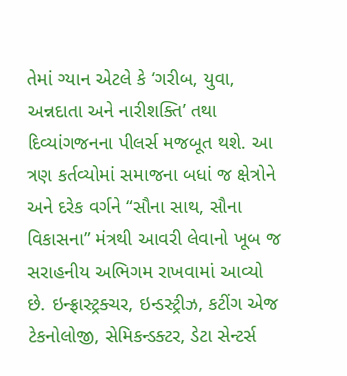તેમાં ગ્યાન એટલે કે ‘ગરીબ, યુવા, અન્નદાતા અને નારીશક્તિ’ તથા દિવ્યાંગજનના પીલર્સ મજબૂત થશે. આ ત્રણ કર્તવ્યોમાં સમાજના બધાં જ ક્ષેત્રોને અને દરેક વર્ગને “સૌના સાથ, સૌના વિકાસના” મંત્રથી આવરી લેવાનો ખૂબ જ સરાહનીય અભિગમ રાખવામાં આવ્યો છે. ઇન્ફ્રાસ્ટ્રક્ચર, ઇન્ડસ્ટ્રીઝ, કટીંગ એજ ટેકનોલોજી, સેમિકન્ડક્ટર, ડેટા સેન્ટર્સ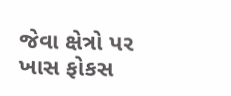જેવા ક્ષેત્રો પર ખાસ ફોકસ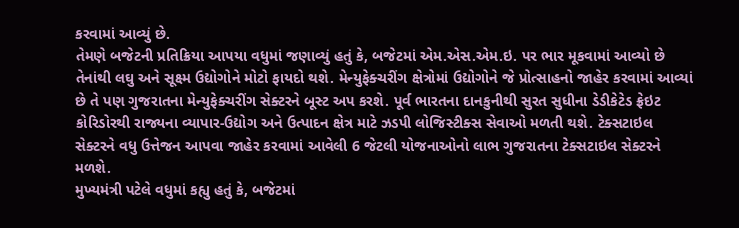કરવામાં આવ્યું છે.
તેમણે બજેટની પ્રતિક્રિયા આપયા વધુમાં જણાવ્યું હતું કે, બજેટમાં એમ.એસ.એમ.ઇ. પર ભાર મૂકવામાં આવ્યો છે તેનાંથી લઘુ અને સૂક્ષ્મ ઉદ્યોગોને મોટો ફાયદો થશે. મેન્યુફેક્ચરીંગ ક્ષેત્રોમાં ઉદ્યોગોને જે પ્રોત્સાહનો જાહેર કરવામાં આવ્યાં છે તે પણ ગુજરાતના મેન્યુફેક્ચરીંગ સેક્ટરને બૂસ્ટ અપ કરશે. પૂર્વ ભારતના દાનકુનીથી સુરત સુધીના ડેડીકેટેડ ફ્રેઇટ કોરિડોરથી રાજ્યના વ્યાપાર-ઉદ્યોગ અને ઉત્પાદન ક્ષેત્ર માટે ઝડપી લોજિસ્ટીક્સ સેવાઓ મળતી થશે. ટેક્સટાઇલ સેક્ટરને વધુ ઉત્તેજન આપવા જાહેર કરવામાં આવેલી 6 જેટલી યોજનાઓનો લાભ ગુજરાતના ટેક્સટાઇલ સેક્ટરને મળશે.
મુખ્યમંત્રી પટેલે વધુમાં કહ્યુ હતું કે, બજેટમાં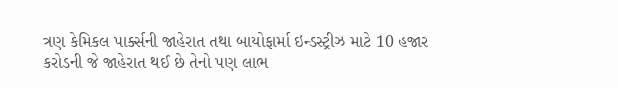ત્રણ કેમિકલ પાર્ક્સની જાહેરાત તથા બાયોફાર્મા ઇન્ડસ્ટ્રીઝ માટે 10 હજાર કરોડની જે જાહેરાત થઈ છે તેનો પણ લાભ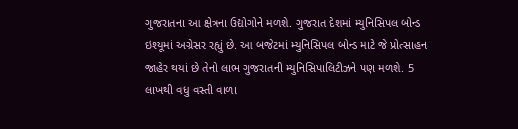ગુજરાતના આ ક્ષેત્રના ઉદ્યોગોને મળશે. ગુજરાત દેશમાં મ્યુનિસિપલ બોન્ડ ઇશ્યૂમાં અગ્રેસર રહ્યું છે. આ બજેટમાં મ્યુનિસિપલ બોન્ડ માટે જે પ્રોત્સાહન જાહેર થયાં છે તેનો લાભ ગુજરાતની મ્યુનિસિપાલિટીઝને પણ મળશે. 5 લાખથી વધુ વસ્તી વાળા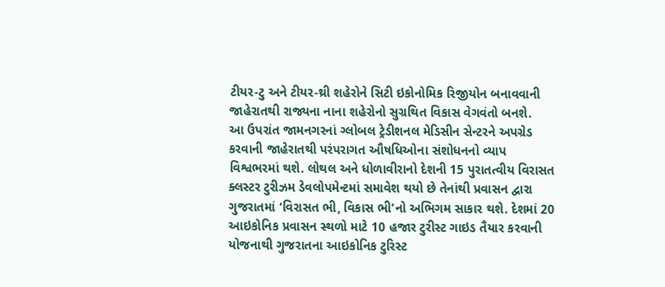ટીયર-ટુ અને ટીયર-થ્રી શહેરોને સિટી ઇકોનોમિક રિજીયોન બનાવવાની જાહેરાતથી રાજ્યના નાના શહેરોનો સુગ્રથિત વિકાસ વેગવંતો બનશે.
આ ઉપરાંત જામનગરનાં ગ્લોબલ ટ્રેડીશનલ મેડિસીન સેન્ટરને અપગ્રેડ કરવાની જાહેરાતથી પરંપરાગત ઔષધિઓના સંશોધનનો વ્યાપ વિશ્વભરમાં થશે. લોથલ અને ધોળાવીરાનો દેશની 15 પુરાતત્વીય વિરાસત ક્લસ્ટર ટુરીઝમ ડેવલોપમેન્ટમાં સમાવેશ થયો છે તેનાંથી પ્રવાસન દ્વારા ગુજરાતમાં ‘વિરાસત ભી, વિકાસ ભી’નો અભિગમ સાકાર થશે. દેશમાં 20 આઇકોનિક પ્રવાસન સ્થળો માટે 10 હજાર ટુરીસ્ટ ગાઇડ તૈયાર કરવાની યોજનાથી ગુજરાતના આઇકોનિક ટુરિસ્ટ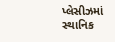પ્લેસીઝમાં સ્થાનિક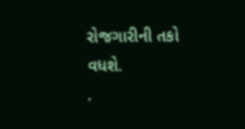રોજગારીની તકો વધશે.
.